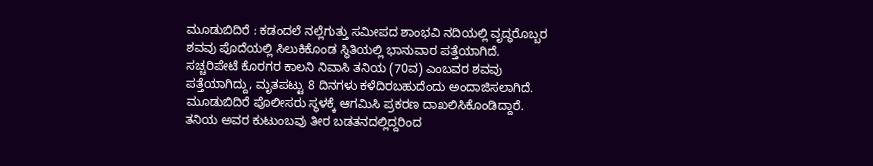ಮೂಡುಬಿದಿರೆ : ಕಡಂದಲೆ ನಲ್ಲೆಗುತ್ತು ಸಮೀಪದ ಶಾಂಭವಿ ನದಿಯಲ್ಲಿ ವೃದ್ಧರೊಬ್ಬರ ಶವವು ಪೊದೆಯಲ್ಲಿ ಸಿಲುಕಿಕೊಂಡ ಸ್ಥಿತಿಯಲ್ಲಿ ಭಾನುವಾರ ಪತ್ತೆಯಾಗಿದೆ.
ಸಚ್ಚರಿಪೇಟೆ ಕೊರಗರ ಕಾಲನಿ ನಿವಾಸಿ ತನಿಯ (70ವ) ಎಂಬವರ ಶವವು ಪತ್ತೆಯಾಗಿದ್ದು, ಮೃತಪಟ್ಟು 8 ದಿನಗಳು ಕಳೆದಿರಬಹುದೆಂದು ಅಂದಾಜಿಸಲಾಗಿದೆ. ಮೂಡುಬಿದಿರೆ ಪೊಲೀಸರು ಸ್ಥಳಕ್ಕೆ ಆಗಮಿಸಿ ಪ್ರಕರಣ ದಾಖಲಿಸಿಕೊಂಡಿದ್ದಾರೆ.
ತನಿಯ ಅವರ ಕುಟುಂಬವು ತೀರ ಬಡತನದಲ್ಲಿದ್ದರಿಂದ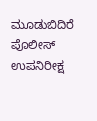ಮೂಡುಬಿದಿರೆ ಪೊಲೀಸ್ ಉಪನಿರೀಕ್ಷ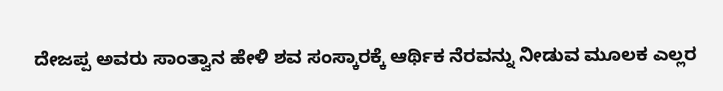ದೇಜಪ್ಪ ಅವರು ಸಾಂತ್ವಾನ ಹೇಳಿ ಶವ ಸಂಸ್ಕಾರಕ್ಕೆ ಆರ್ಥಿಕ ನೆರವನ್ನು ನೀಡುವ ಮೂಲಕ ಎಲ್ಲರ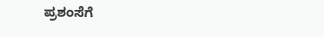ಪ್ರಶಂಸೆಗೆ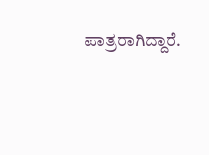ಪಾತ್ರರಾಗಿದ್ದಾರೆ.